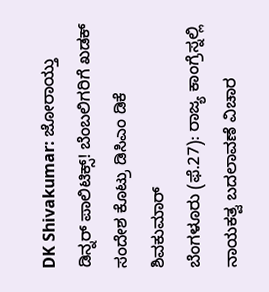DK Shivakumar: ಜೋರಾಯ್ತು ಡಿನ್ನರ್ ಪಾಲಿಟಿಕ್ಸ್! ಬೆಂಬಲಿಗರಿಗೆ ಖಡಕ್ ಸಂದೇಶ ಕೊಟ್ರು ಡಿಸಿಎಂ ಡಿಕೆ ಶಿವಕುಮಾರ್
ಬೆಂಗಳೂರು (ಫೆ.27): ರಾಜ್ಯ ಕಾಂಗ್ರೆಸ್ನಲ್ಲಿ ನಾಯಕತ್ವ ಬದಲಾವಣೆ ವಿಚಾರ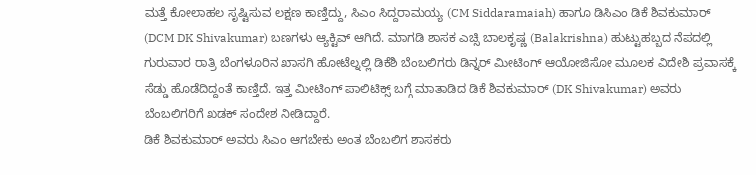ಮತ್ತೆ ಕೋಲಾಹಲ ಸೃಷ್ಟಿಸುವ ಲಕ್ಷಣ ಕಾಣ್ತಿದ್ದು, ಸಿಎಂ ಸಿದ್ದರಾಮಯ್ಯ (CM Siddaramaiah) ಹಾಗೂ ಡಿಸಿಎಂ ಡಿಕೆ ಶಿವಕುಮಾರ್ (DCM DK Shivakumar) ಬಣಗಳು ಆ್ಯಕ್ಟಿವ್ ಆಗಿದೆ. ಮಾಗಡಿ ಶಾಸಕ ಎಚ್ಸಿ ಬಾಲಕೃಷ್ಣ (Balakrishna) ಹುಟ್ಟುಹಬ್ಬದ ನೆಪದಲ್ಲಿ ಗುರುವಾರ ರಾತ್ರಿ ಬೆಂಗಳೂರಿನ ಖಾಸಗಿ ಹೋಟೆಲ್ನಲ್ಲಿ ಡಿಕೆಶಿ ಬೆಂಬಲಿಗರು ಡಿನ್ನರ್ ಮೀಟಿಂಗ್ ಆಯೋಜಿಸೋ ಮೂಲಕ ವಿದೇಶಿ ಪ್ರವಾಸಕ್ಕೆ ಸೆಡ್ಡು ಹೊಡೆದಿದ್ದಂತೆ ಕಾಣ್ತಿದೆ. ಇತ್ತ ಮೀಟಿಂಗ್ ಪಾಲಿಟಿಕ್ಸ್ ಬಗ್ಗೆ ಮಾತಾಡಿದ ಡಿಕೆ ಶಿವಕುಮಾರ್ (DK Shivakumar) ಅವರು ಬೆಂಬಲಿಗರಿಗೆ ಖಡಕ್ ಸಂದೇಶ ನೀಡಿದ್ದಾರೆ.
ಡಿಕೆ ಶಿವಕುಮಾರ್ ಅವರು ಸಿಎಂ ಆಗಬೇಕು ಅಂತ ಬೆಂಬಲಿಗ ಶಾಸಕರು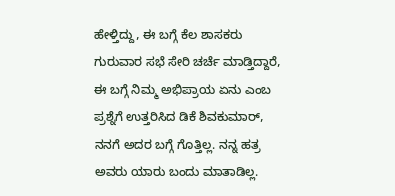ಹೇಳ್ತಿದ್ದು, ಈ ಬಗ್ಗೆ ಕೆಲ ಶಾಸಕರು ಗುರುವಾರ ಸಭೆ ಸೇರಿ ಚರ್ಚೆ ಮಾಡ್ತಿದ್ದಾರೆ, ಈ ಬಗ್ಗೆ ನಿಮ್ಮ ಅಭಿಪ್ರಾಯ ಏನು ಎಂಬ ಪ್ರಶ್ನೆಗೆ ಉತ್ತರಿಸಿದ ಡಿಕೆ ಶಿವಕುಮಾರ್, ನನಗೆ ಅದರ ಬಗ್ಗೆ ಗೊತ್ತಿಲ್ಲ. ನನ್ನ ಹತ್ರ ಅವರು ಯಾರು ಬಂದು ಮಾತಾಡಿಲ್ಲ.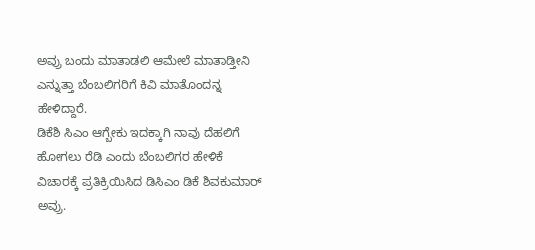ಅವ್ರು ಬಂದು ಮಾತಾಡಲಿ ಆಮೇಲೆ ಮಾತಾಡ್ತೀನಿ ಎನ್ನುತ್ತಾ ಬೆಂಬಲಿಗರಿಗೆ ಕಿವಿ ಮಾತೊಂದನ್ನ ಹೇಳಿದ್ದಾರೆ.
ಡಿಕೆಶಿ ಸಿಎಂ ಆಗ್ಬೇಕು ಇದಕ್ಕಾಗಿ ನಾವು ದೆಹಲಿಗೆ ಹೋಗಲು ರೆಡಿ ಎಂದು ಬೆಂಬಲಿಗರ ಹೇಳಿಕೆ ವಿಚಾರಕ್ಕೆ ಪ್ರತಿಕ್ರಿಯಿಸಿದ ಡಿಸಿಎಂ ಡಿಕೆ ಶಿವಕುಮಾರ್ ಅವ್ರು.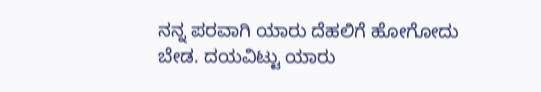ನನ್ನ ಪರವಾಗಿ ಯಾರು ದೆಹಲಿಗೆ ಹೋಗೋದು ಬೇಡ. ದಯವಿಟ್ಟು ಯಾರು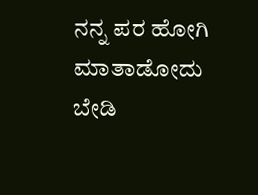ನನ್ನ ಪರ ಹೋಗಿ ಮಾತಾಡೋದು ಬೇಡಿ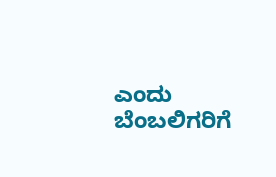ಎಂದು ಬೆಂಬಲಿಗರಿಗೆ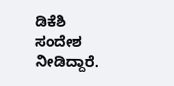ಡಿಕೆಶಿ ಸಂದೇಶ ನೀಡಿದ್ದಾರೆ.